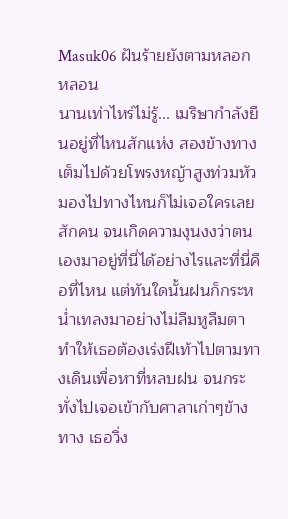Masuk06 ฝันร้ายยังตามหลอกหลอน
นานเท่าไหร่ไม่รู้... เมริษากำลังยืนอยู่ที่ไหนสักแห่ง สองข้างทางเต็มไปด้วยโพรงหญ้าสูงท่วมหัว มองไปทางไหนก็ไม่เจอใครเลยสักคน จนเกิดความงุนงงว่าตนเองมาอยู่ที่นี่ได้อย่างไรและที่นี่คือที่ไหน แต่ทันใดนั้นฝนก็กระหน่ำเทลงมาอย่างไม่ลืมหูลืมตา ทำให้เธอต้องเร่งฝีเท้าไปตามทางเดินเพื่อหาที่หลบฝน จนกระทั่งไปเจอเข้ากับศาลาเก่าๆข้างทาง เธอวิ่ง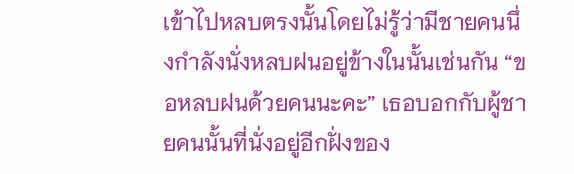เข้าไปหลบตรงนั้นโดยไม่รู้ว่ามีชายคนนึ่งกำลังนั่งหลบฝนอยู่ข้างในนั้นเช่นกัน “ขอหลบฝนด้วยคนนะคะ” เธอบอกกับผู้ชายคนนั้นที่นั่งอยู่อีกฝั่งของ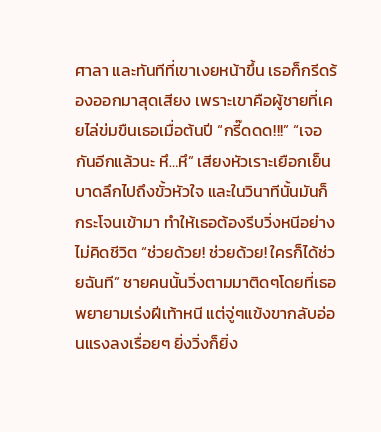ศาลา และทันทีที่เขาเงยหน้าขึ้น เธอก็กรีดร้องออกมาสุดเสียง เพราะเขาคือผู้ชายที่เคยไล่ข่มขืนเธอเมื่อต้นปี “กรี๊ดดด!!!” “เจอกันอีกแล้วนะ หึ…หึ” เสียงหัวเราะเยือกเย็นบาดลึกไปถึงขั้วหัวใจ และในวินาทีนั้นมันก็กระโจนเข้ามา ทำให้เธอต้องรีบวิ่งหนีอย่างไม่คิดชีวิต “ช่วยด้วย! ช่วยด้วย! ใครก็ได้ช่วยฉันที” ชายคนนั้นวิ่งตามมาติดๆโดยที่เธอพยายามเร่งฝีเท้าหนี แต่จู่ๆแข้งขากลับอ่อนแรงลงเรื่อยๆ ยิ่งวิ่งก็ยิ่ง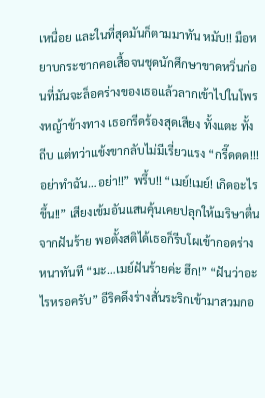เหนื่อย และในที่สุดมันก็ตามมาทัน หมับ!! มือหยาบกระชากคอเสื้อจนชุดนักศึกษาขาดหวิ่นก่อนที่มันจะล็อคร่างของเธอแล้วลากเข้าไปในโพรงหญ้าข้างทาง เธอกรีดร้องสุดเสียง ทั้งแตะ ทั้งถีบ แต่ทว่าแข้งขากลับไม่มีเรี่ยวแรง “กรี๊ดดด!!! อย่าทำฉัน…อย่า!!” พรึ้บ!! “เมย์!เมย์! เกิดอะไรขึ้น!!” เสียงเข้มอันแสนคุ้นเคยปลุกให้เมริษาตื่นจากฝันร้าย พอตั้งสติได้เธอก็รีบโผเข้ากอดร่างหนาทันที “มะ…เมย์ฝันร้ายค่ะ ฮึก!” “ฝันว่าอะไรหรอครับ” อีริคดึงร่างสั่นระริกเข้ามาสวมกอ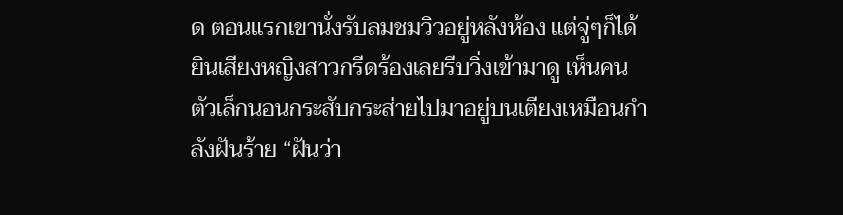ด ตอนแรกเขานั่งรับลมชมวิวอยู่หลังห้อง แต่จู่ๆก็ได้ยินเสียงหญิงสาวกรีดร้องเลยรีบวิ่งเข้ามาดู เห็นคนตัวเล็กนอนกระสับกระส่ายไปมาอยู่บนเตียงเหมือนกำลังฝันร้าย “ฝันว่า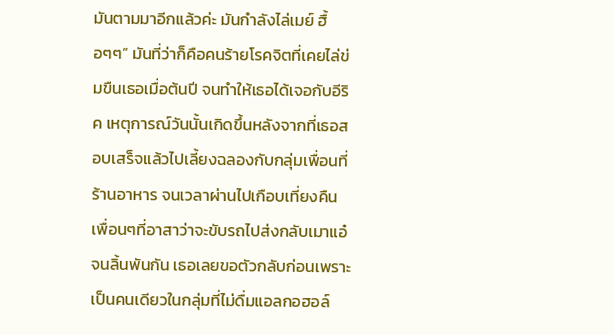มันตามมาอีกแล้วค่ะ มันกำลังไล่เมย์ ฮื้อๆๆ” มันที่ว่าก็คือคนร้ายโรคจิตที่เคยไล่ข่มขืนเธอเมื่อต้นปี จนทำให้เธอได้เจอกับอีริค เหตุการณ์วันนั้นเกิดขึ้นหลังจากที่เธอสอบเสร็จแล้วไปเลี้ยงฉลองกับกลุ่มเพื่อนที่ร้านอาหาร จนเวลาผ่านไปเกือบเที่ยงคืน เพื่อนๆที่อาสาว่าจะขับรถไปส่งกลับเมาแอ๋จนลิ้นพันกัน เธอเลยขอตัวกลับก่อนเพราะเป็นคนเดียวในกลุ่มที่ไม่ดื่มแอลกอฮอล์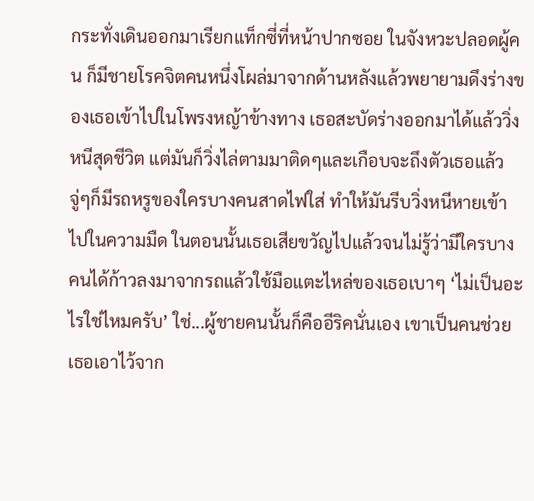กระทั่งเดินออกมาเรียกแท็กซี่ที่หน้าปากซอย ในจังหวะปลอดผู้คน ก็มีชายโรคจิตคนหนึ่งโผล่มาจากด้านหลังแล้วพยายามดึงร่างของเธอเข้าไปในโพรงหญ้าข้างทาง เธอสะบัดร่างออกมาได้แล้ววิ่งหนีสุดชีวิต แต่มันก็วิ่งไล่ตามมาติดๆและเกือบจะถึงตัวเธอแล้ว จู่ๆก็มีรถหรูของใครบางคนสาดไฟใส่ ทำให้มันรีบวิ่งหนีหายเข้าไปในความมืด ในตอนนั้นเธอเสียขวัญไปแล้วจนไม่รู้ว่ามีใครบางคนได้ก้าวลงมาจากรถแล้วใช้มือแตะไหล่ของเธอเบาๆ ‘ไม่เป็นอะไรใช่ไหมครับ’ ใช่...ผู้ชายคนนั้นก็คืออีริคนั่นเอง เขาเป็นคนช่วยเธอเอาไว้จาก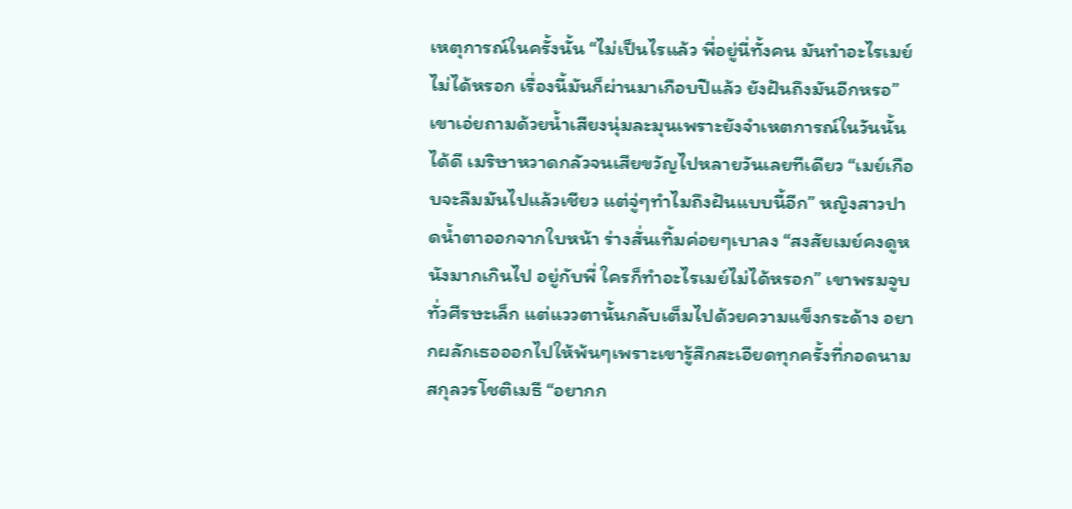เหตุการณ์ในครั้งนั้น “ไม่เป็นไรแล้ว พี่อยู่นี่ทั้งคน มันทำอะไรเมย์ไม่ได้หรอก เรื่องนี้มันก็ผ่านมาเกือบปีแล้ว ยังฝันถึงมันอีกหรอ” เขาเอ่ยถามด้วยน้ำเสียงนุ่มละมุนเพราะยังจำเหตการณ์ในวันนั้นได้ดี เมริษาหวาดกลัวจนเสียขวัญไปหลายวันเลยทีเดียว “เมย์เกือบจะลืมมันไปแล้วเชียว แต่จู่ๆทำไมถึงฝันแบบนี้อีก” หญิงสาวปาดน้ำตาออกจากใบหน้า ร่างสั่นเทิ้มค่อยๆเบาลง “สงสัยเมย์คงดูหนังมากเกินไป อยู่กับพี่ ใครก็ทำอะไรเมย์ไม่ได้หรอก” เขาพรมจูบทั่วศีรษะเล็ก แต่แววตานั้นกลับเต็มไปด้วยความแข็งกระด้าง อยากผลักเธอออกไปให้พ้นๆเพราะเขารู้สึกสะเอียดทุกครั้งที่กอดนามสกุลวรโชติเมธี “อยากก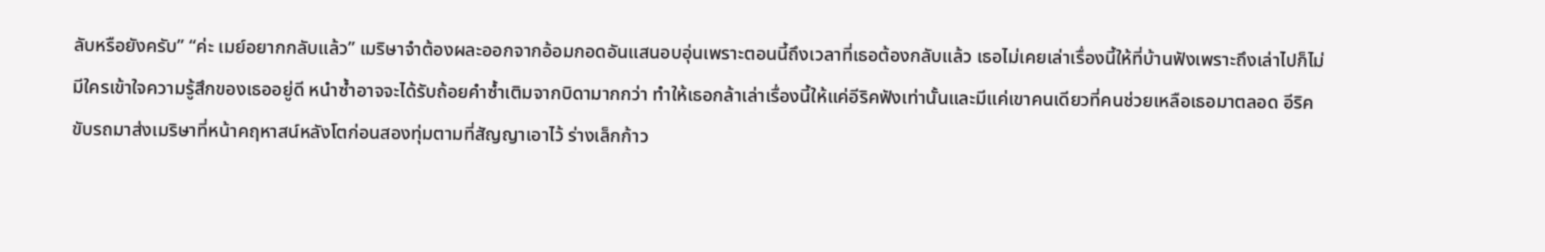ลับหรือยังครับ” “ค่ะ เมย์อยากกลับแล้ว” เมริษาจำต้องผละออกจากอ้อมกอดอันแสนอบอุ่นเพราะตอนนี้ถึงเวลาที่เธอต้องกลับแล้ว เธอไม่เคยเล่าเรื่องนี้ให้ที่บ้านฟังเพราะถึงเล่าไปก็ไม่มีใครเข้าใจความรู้สึกของเธออยู่ดี หนำซ้ำอาจจะได้รับถ้อยคำซ้ำเติมจากบิดามากกว่า ทำให้เธอกล้าเล่าเรื่องนี้ให้แค่อีริคฟังเท่านั้นและมีแค่เขาคนเดียวที่คนช่วยเหลือเธอมาตลอด อีริคขับรถมาส่งเมริษาที่หน้าคฤหาสน์หลังโตก่อนสองทุ่มตามที่สัญญาเอาไว้ ร่างเล็กก้าว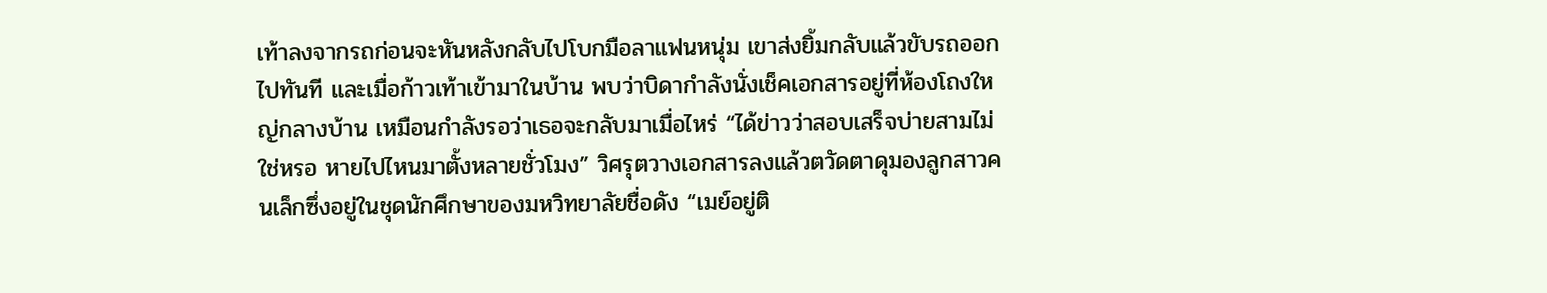เท้าลงจากรถก่อนจะหันหลังกลับไปโบกมือลาแฟนหนุ่ม เขาส่งยิ้มกลับแล้วขับรถออกไปทันที และเมื่อก้าวเท้าเข้ามาในบ้าน พบว่าบิดากำลังนั่งเช็คเอกสารอยู่ที่ห้องโถงใหญ่กลางบ้าน เหมือนกำลังรอว่าเธอจะกลับมาเมื่อไหร่ “ได้ข่าวว่าสอบเสร็จบ่ายสามไม่ใช่หรอ หายไปไหนมาตั้งหลายชั่วโมง” วิศรุตวางเอกสารลงแล้วตวัดตาดุมองลูกสาวคนเล็กซึ่งอยู่ในชุดนักศึกษาของมหวิทยาลัยชื่อดัง “เมย์อยู่ติ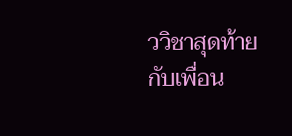ววิชาสุดท้ายกับเพื่อน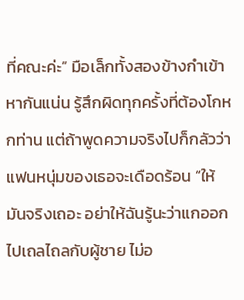ที่คณะค่ะ” มือเล็กทั้งสองข้างกำเข้าหากันแน่น รู้สึกผิดทุกครั้งที่ต้องโกหกท่าน แต่ถ้าพูดความจริงไปก็กลัวว่าแฟนหนุ่มของเธอจะเดือดร้อน “ให้มันจริงเถอะ อย่าให้ฉันรู้นะว่าแกออกไปเถลไถลกับผู้ชาย ไม่อ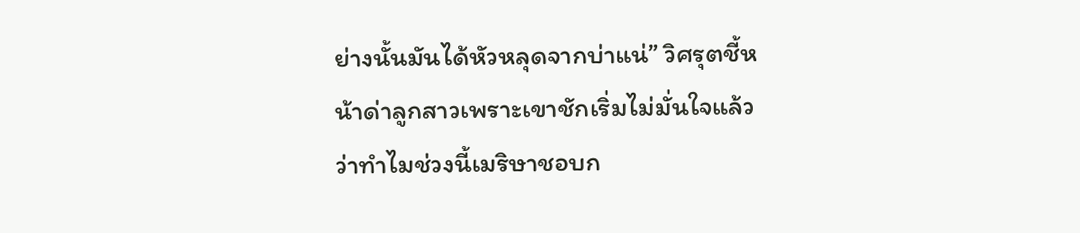ย่างนั้นมันได้หัวหลุดจากบ่าแน่” วิศรุตชี้หน้าด่าลูกสาวเพราะเขาชักเริ่มไม่มั่นใจแล้วว่าทำไมช่วงนี้เมริษาชอบก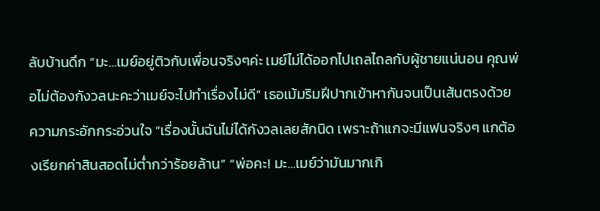ลับบ้านดึก “มะ…เมย์อยู่ติวกับเพื่อนจริงๆค่ะ เมย์ไม่ได้ออกไปเถลไถลกับผู้ชายแน่นอน คุณพ่อไม่ต้องกังวลนะคะว่าเมย์จะไปทำเรื่องไม่ดี” เธอเม้มริมฝีปากเข้าหากันจนเป็นเส้นตรงด้วยความกระอักกระอ่วนใจ “เรื่องนั้นฉันไม่ได้กังวลเลยสักนิด เพราะถ้าแกจะมีแฟนจริงๆ แกต้องเรียกค่าสินสอดไม่ต่ำกว่าร้อยล้าน” “พ่อคะ! มะ…เมย์ว่ามันมากเกิ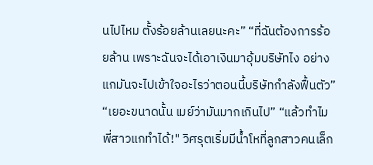นไปไหม ตั้งร้อยล้านเลยนะคะ” “ที่ฉันต้องการร้อยล้าน เพราะฉันจะได้เอาเงินมาอุ้มบริษัทไง อย่างแกมันจะไปเข้าใจอะไรว่าตอนนี้บริษัทกำลังฟื้นตัว” “เยอะขนาดนั้น เมย์ว่ามันมากเกินไป” “แล้วทำไมพี่สาวแกทำได้!" วิศรุตเริ่มมีน้ำโหที่ลูกสาวคนเล็ก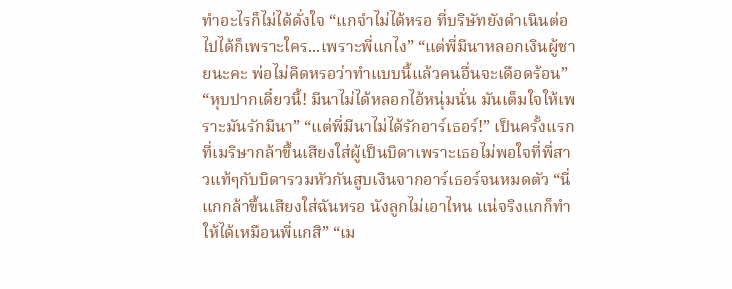ทำอะไรก็ไม่ได้ดั่งใจ “แกจำไม่ได้หรอ ที่บริษัทยังดำเนินต่อไปได้ก็เพราะใคร...เพราะพี่แกไง” “แต่พี่มีนาหลอกเงินผู้ชายนะคะ พ่อไม่คิดหรอว่าทำแบบนี้แล้วคนอื่นจะเดือดร้อน” “หุบปากเดี๋ยวนี้! มีนาไม่ได้หลอกไอ้หนุ่มนั่น มันเต็มใจให้เพราะมันรักมีนา” “แต่พี่มีนาไม่ได้รักอาร์เธอร์!” เป็นครั้งแรกที่เมริษากล้าขึ้นเสียงใส่ผู้เป็นบิดาเพราะเธอไม่พอใจที่พี่สาวแท้ๆกับบิดารวมหัวกันสูบเงินจากอาร์เธอร์จนหมดตัว “นี่แกกล้าขึ้นเสียงใส่ฉันหรอ นังลูกไม่เอาไหน แน่จริงแกก็ทำให้ได้เหมือนพี่แกสิ” “เม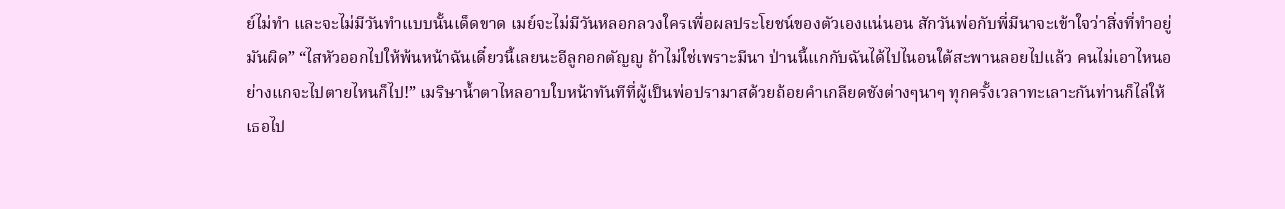ย์ไม่ทำ และจะไม่มีวันทำแบบนั้นเด็ดขาด เมย์จะไม่มีวันหลอกลวงใครเพื่อผลประโยชน์ของตัวเองแน่นอน สักวันพ่อกับพี่มีนาจะเข้าใจว่าสิ่งที่ทำอยู่มันผิด” “ไสหัวออกไปให้พ้นหน้าฉันเดี๋ยวนี้เลยนะอีลูกอกตัญญู ถ้าไม่ใช่เพราะมีนา ป่านนี้แกกับฉันได้ไปไนอนใต้สะพานลอยไปแล้ว คนไม่เอาไหนอย่างแกจะไปตายไหนก็ไป!” เมริษาน้ำตาไหลอาบใบหน้าทันทีที่ผู้เป็นพ่อปรามาสด้วยถ้อยคำเกลียดชังต่างๆนาๆ ทุกครั้งเวลาทะเลาะกันท่านก็ไล่ให้เธอไป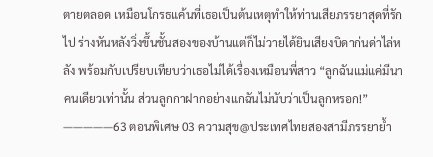ตายตลอด เหมือนโกรธแค้นที่เธอเป็นต้นเหตุทำให้ท่านเสียภรรยาสุดที่รักไป ร่างหันหลังวิ่งขึ้นชั้นสองของบ้านแต่ก็ไม่วายได้ยินเสียงบิดาก่นด่าไล่หลัง พร้อมกับเปรียบเทียบว่าเธอไม่ได้เรื่องเหมือนพี่สาว “ลูกฉันแม่แค่มีนาคนเดียวเท่านั้น ส่วนลูกกาฝากอย่างแกฉันไม่นับว่าเป็นลูกหรอก!” —————63 ตอนพิเศษ 03 ความสุข@ประเทศไทยสองสามีภรรยาย้ำ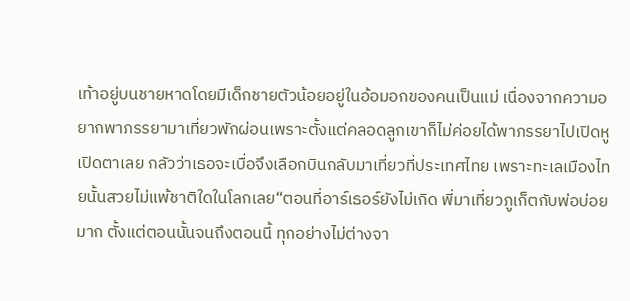เท้าอยู่บนชายหาดโดยมีเด็กชายตัวน้อยอยู่ในอ้อมอกของคนเป็นแม่ เนื่องจากความอยากพาภรรยามาเที่ยวพักผ่อนเพราะตั้งแต่คลอดลูกเขาก็ไม่ค่อยได้พาภรรยาไปเปิดหูเปิดตาเลย กลัวว่าเธอจะเบื่อจึงเลือกบินกลับมาเที่ยวที่ประเทศไทย เพราะทะเลเมืองไทยนั้นสวยไม่แพ้ชาติใดในโลกเลย“ตอนที่อาร์เธอร์ยังไม่เกิด พี่มาเที่ยวภูเก็ตกับพ่อบ่อยมาก ตั้งแต่ตอนนั้นจนถึงตอนนี้ ทุกอย่างไม่ต่างจา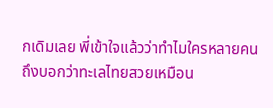กเดิมเลย พี่เข้าใจแล้วว่าทำไมใครหลายคนถึงบอกว่าทะเลไทยสวยเหมือน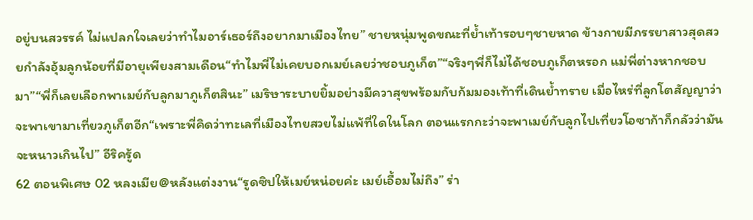อยู่บนสวรรค์ ไม่แปลกใจเลยว่าทำไมอาร์เธอร์ถึงอยากมาเมืองไทย” ชายหนุ่มพูดขณะที่ย้ำเท้ารอบๆชายหาด ข้างกายมีภรรยาสาวสุดสวยกำลังอุ้มลูกน้อยที่มีอายุเพียงสามเดือน“ทำไมพี่ไม่เคยบอกเมย์เลยว่าชอบภูเก็ต”“จริงๆพี่ก็ไม่ได้ชอบภูเก็ตหรอก แม่พี่ต่างหากชอบมา”“พี่ก็เลยเลือกพาเมย์กับลูกมาภูเก็ตสินะ” เมริษาระบายยิ้มอย่างมีควาสุขพร้อมกับก้มมองเท้าที่เดินย้ำทราย เมื่อไหร่ที่ลูกโตสัญญาว่าจะพาเขามาเที่ยวภูเก็ตอีก“เพราะพี่คิดว่าทะเลที่เมืองไทยสวยไม่แพ้ที่ใดในโลก ตอนแรกกะว่าจะพาเมย์กับลูกไปเที่ยวโอซาก้าก็กลัวว่ามันจะหนาวเกินไป” อีริครู้ด
62 ตอนพิเศษ 02 หลงเมีย@หลังแต่งงาน“รูดซิปให้เมย์หน่อยค่ะ เมย์เอื้อมไม่ถึง” ร่า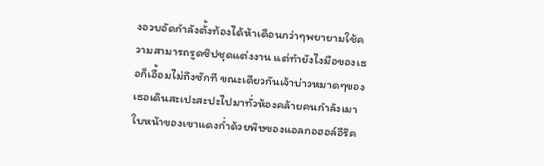งอวบอัดกำลังตั้งท้องได้ห้าเดือนกว่าๆพยายามใช้ความสามารถรูดซิปชุดแต่งงาน แต่ทำยังไงมือของเธอก็เอื้อมไม่ถึงซักที ขณะเดียวกันเจ้าบ่าวหมาดๆของเธอเดินสะเปะสะปะไปมาทั่วห้องคล้ายคนกำลังเมา ใบหน้าของเขาแดงก่ำด้วยพิษของแอลกอฮอล์อีริค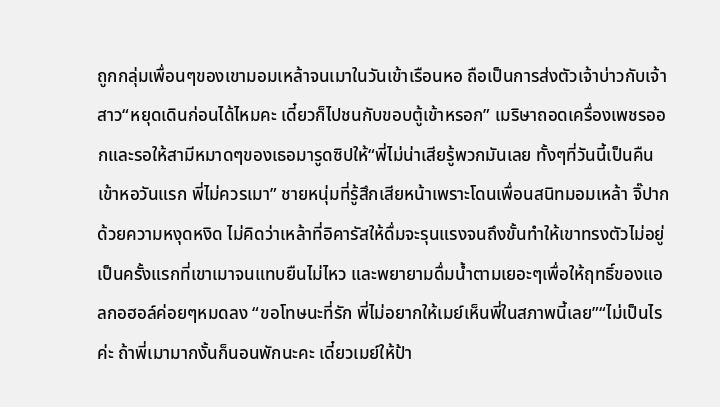ถูกกลุ่มเพื่อนๆของเขามอมเหล้าจนเมาในวันเข้าเรือนหอ ถือเป็นการส่งตัวเจ้าบ่าวกับเจ้าสาว“หยุดเดินก่อนได้ไหมคะ เดี๋ยวก็ไปชนกับขอบตู้เข้าหรอก” เมริษาถอดเครื่องเพชรออกและรอให้สามีหมาดๆของเธอมารูดซิปให้“พี่ไม่น่าเสียรู้พวกมันเลย ทั้งๆที่วันนี้เป็นคืนเข้าหอวันแรก พี่ไม่ควรเมา” ชายหนุ่มที่รู้สึกเสียหน้าเพราะโดนเพื่อนสนิทมอมเหล้า จิ๊ปากด้วยความหงุดหงิด ไม่คิดว่าเหล้าที่อิคารัสให้ดื่มจะรุนแรงจนถึงขั้นทำให้เขาทรงตัวไม่อยู่ เป็นครั้งแรกที่เขาเมาจนแทบยืนไม่ไหว และพยายามดื่มน้ำตามเยอะๆเพื่อให้ฤทธิ์ของแอลกอฮอล์ค่อยๆหมดลง “ขอโทษนะที่รัก พี่ไม่อยากให้เมย์เห็นพี่ในสภาพนี้เลย”“ไม่เป็นไรค่ะ ถ้าพี่เมามากงั้นก็นอนพักนะคะ เดี๋ยวเมย์ให้ป้า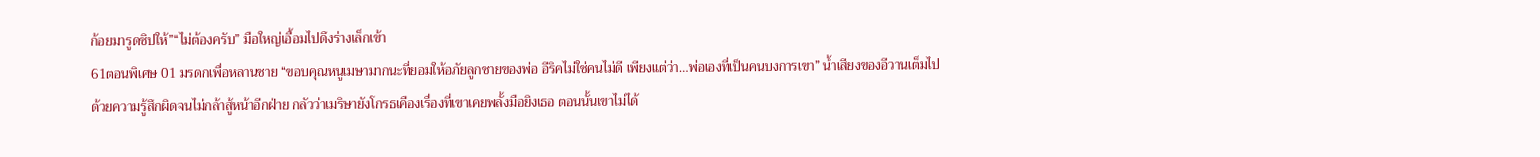ก้อยมารูดซิปให้”“ไม่ต้องครับ” มือใหญ่เอื้อมไปดึงร่างเล็กเข้า
61ตอนพิเศษ 01 มรดกเพื่อหลานชาย “ขอบคุณหนูเมษามากนะที่ยอมให้อภัยลูกชายของพ่อ อีริคไม่ใช่คนไม่ดี เพียงแต่ว่า…พ่อเองที่เป็นคนบงการเขา” น้ำเสียงของอีวานเต็มไปด้วยความรู้สึกผิดจนไม่กล้าสู้หน้าอีกฝ่าย กลัวว่าเมริษายังโกรธเคืองเรื่องที่เขาเคยพลั้งมือยิงเธอ ตอนนั้นเขาไม่ได้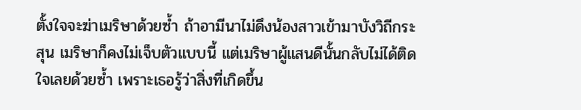ตั้งใจจะฆ่าเมริษาด้วยซ้ำ ถ้าอามีนาไม่ดึงน้องสาวเข้ามาบังวิถีกระสุน เมริษาก็คงไม่เจ็บตัวแบบนี้ แต่เมริษาผู้แสนดีนั้นกลับไม่ได้ติดใจเลยด้วยซ้ำ เพราะเธอรู้ว่าสิ่งที่เกิดขึ้น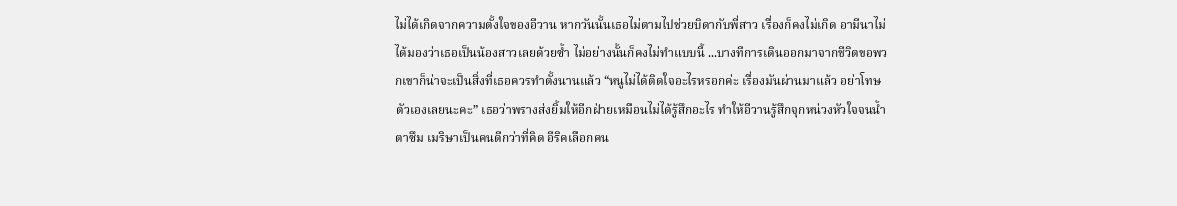ไม่ได้เกิดจากความตั้งใจของอีวาน หากวันนั้นเธอไม่ตามไปช่วยบิดากับพี่สาว เรื่องก็คงไม่เกิด อามีนาไม่ได้มองว่าเธอเป็นน้องสาวเลยด้วยซ้ำ ไม่อย่างนั้นก็คงไม่ทำแบบนี้ ...บางทีการเดินออกมาจากชีวิตขอพวกเขาก็น่าจะเป็นสิ่งที่เธอควรทำตั้งนานแล้ว “หนูไม่ได้ติดใจอะไรหรอกค่ะ เรื่องมันผ่านมาแล้ว อย่าโทษตัวเองเลยนะคะ” เธอว่าพรางส่งยิ้มให้อีกฝ่ายเหมือนไม่ได้รู้สึกอะไร ทำให้อีวานรู้สึกจุกหน่วงหัวใจจนน้ำตาซึม เมริษาเป็นคนดีกว่าที่คิด อีริคเลือกคน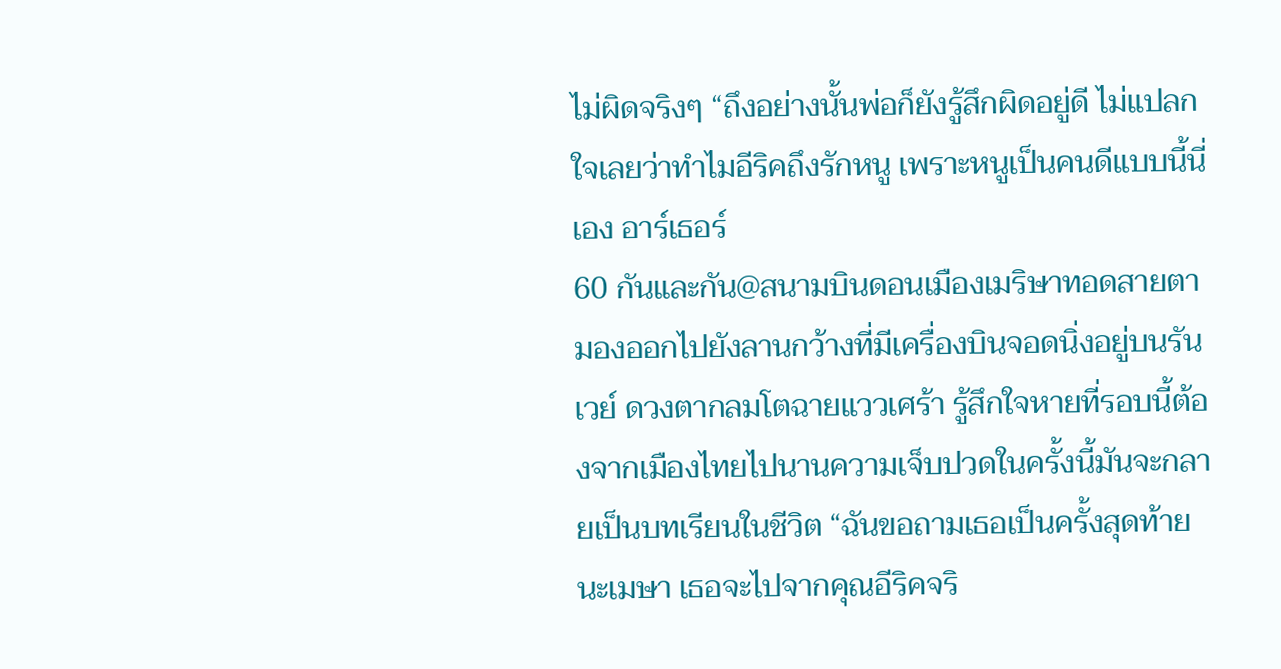ไม่ผิดจริงๆ “ถึงอย่างนั้นพ่อก็ยังรู้สึกผิดอยู่ดี ไม่แปลกใจเลยว่าทำไมอีริคถึงรักหนู เพราะหนูเป็นคนดีแบบนี้นี่เอง อาร์เธอร์
60 กันและกัน@สนามบินดอนเมืองเมริษาทอดสายตามองออกไปยังลานกว้างที่มีเครื่องบินจอดนิ่งอยู่บนรันเวย์ ดวงตากลมโตฉายแววเศร้า รู้สึกใจหายที่รอบนี้ต้องจากเมืองไทยไปนานความเจ็บปวดในครั้งนี้มันจะกลายเป็นบทเรียนในชีวิต “ฉันขอถามเธอเป็นครั้งสุดท้ายนะเมษา เธอจะไปจากคุณอีริคจริ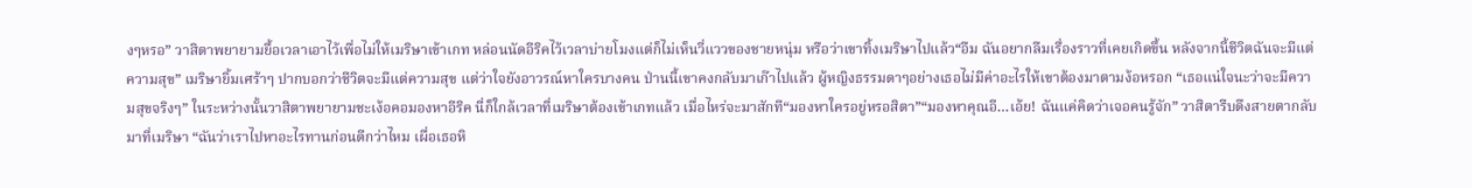งๆหรอ” วาสิตาพยายามยื้อเวลาเอาไว้เพื่อไม่ให้เมริษาเข้าเกท หล่อนนัดอีริคไว้เวลาบ่ายโมงแต่ก็ไม่เห็นวี่แววของชายหนุ่ม หรือว่าเขาทิ้งเมริษาไปแล้ว“อืม ฉันอยากลืมเรื่องราวที่เคยเกิดขึ้น หลังจากนี้ชีวิตฉันจะมีแต่ความสุข” เมริษายิ้มเศร้าๆ ปากบอกว่าชีวิตจะมีแต่ความสุข แต่ว่าใจยังอาวรณ์หาใครบางคน ป่านนี้เขาคงกลับมาเก๊าไปแล้ว ผู้หญิงธรรมดาๆอย่างเธอไม่มีค่าอะไรให้เขาต้องมาตามง้อหรอก “เธอแน่ใจนะว่าจะมีความสุขจริงๆ” ในระหว่างนั้นวาสิตาพยายามชะเง้อคอมองหาอีริค นี่ก็ใกล้เวลาที่เมริษาต้องเข้าเกทแล้ว เมื่อไหร่จะมาสักที“มองหาใครอยู่หรอสิตา”“มองหาคุณอี…เอ้ย! ฉันแค่คิดว่าเจอคนรู้จัก” วาสิตารีบดึงสายตากลับมาที่เมริษา “ฉันว่าเราไปหาอะไรทานก่อนดีกว่าไหม เผื่อเธอหิ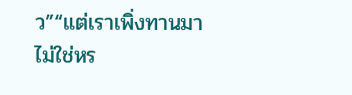ว”“แต่เราเพิ่งทานมาไม่ใช่หร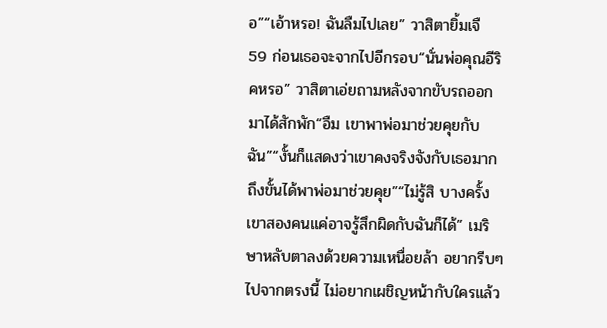อ”“เอ้าหรอ! ฉันลืมไปเลย” วาสิตายิ้มเจื
59 ก่อนเธอจะจากไปอีกรอบ“นั่นพ่อคุณอีริคหรอ” วาสิตาเอ่ยถามหลังจากขับรถออกมาได้สักพัก“อืม เขาพาพ่อมาช่วยคุยกับฉัน”“งั้นก็แสดงว่าเขาคงจริงจังกับเธอมาก ถึงขั้นได้พาพ่อมาช่วยคุย”“ไม่รู้สิ บางครั้งเขาสองคนแค่อาจรู้สึกผิดกับฉันก็ได้” เมริษาหลับตาลงด้วยความเหนื่อยล้า อยากรีบๆไปจากตรงนี้ ไม่อยากเผชิญหน้ากับใครแล้ว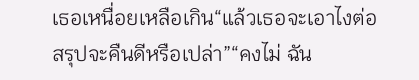เธอเหนื่อยเหลือเกิน“แล้วเธอจะเอาไงต่อ สรุปจะคืนดีหรือเปล่า”“คงไม่ ฉัน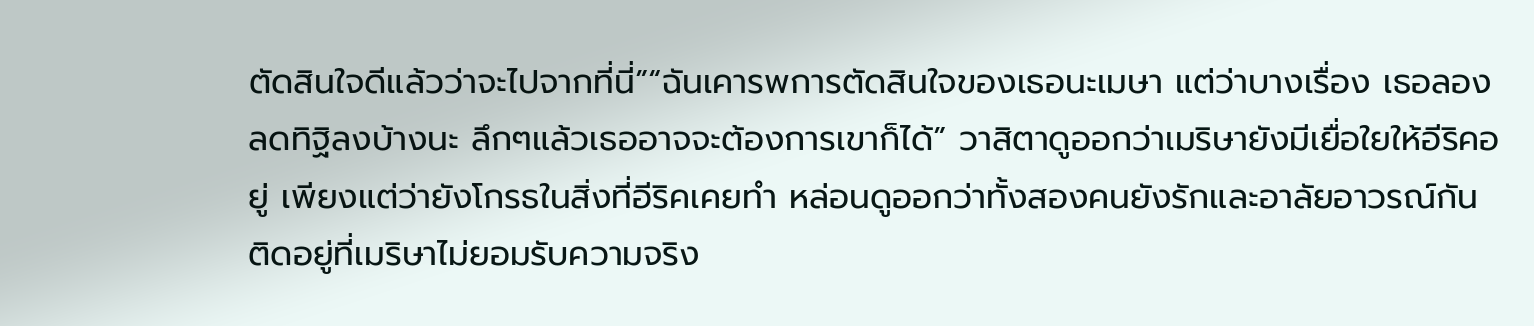ตัดสินใจดีแล้วว่าจะไปจากที่นี่”“ฉันเคารพการตัดสินใจของเธอนะเมษา แต่ว่าบางเรื่อง เธอลองลดทิฐิลงบ้างนะ ลึกๆแล้วเธออาจจะต้องการเขาก็ได้” วาสิตาดูออกว่าเมริษายังมีเยื่อใยให้อีริคอยู่ เพียงแต่ว่ายังโกรธในสิ่งที่อีริคเคยทำ หล่อนดูออกว่าทั้งสองคนยังรักและอาลัยอาวรณ์กัน ติดอยู่ที่เมริษาไม่ยอมรับความจริง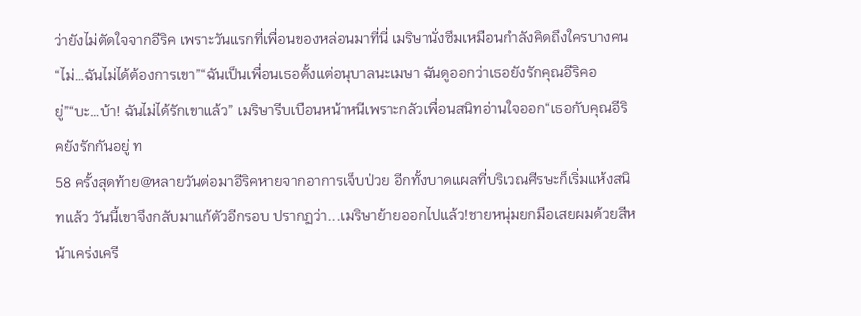ว่ายังไม่ตัดใจจากอีริค เพราะวันแรกที่เพื่อนของหล่อนมาที่นี่ เมริษานั่งซึมเหมือนกำลังคิดถึงใครบางคน“ไม่…ฉันไม่ได้ต้องการเขา”“ฉันเป็นเพื่อนเธอตั้งแต่อนุบาลนะเมษา ฉันดูออกว่าเธอยังรักคุณอีริคอยู่”“บะ…บ้า! ฉันไม่ได้รักเขาแล้ว” เมริษารีบเบือนหน้าหนีเพราะกลัวเพื่อนสนิทอ่านใจออก“เธอกับคุณอีริคยังรักกันอยู่ ท
58 ครั้งสุดท้าย@หลายวันต่อมาอีริคหายจากอาการเจ็บป่วย อีกทั้งบาดแผลที่บริเวณศีรษะก็เริ่มแห้งสนิทแล้ว วันนี้เขาจึงกลับมาแก้ตัวอีกรอบ ปรากฏว่า...เมริษาย้ายออกไปแล้ว!ชายหนุ่มยกมือเสยผมด้วยสีหน้าเคร่งเครี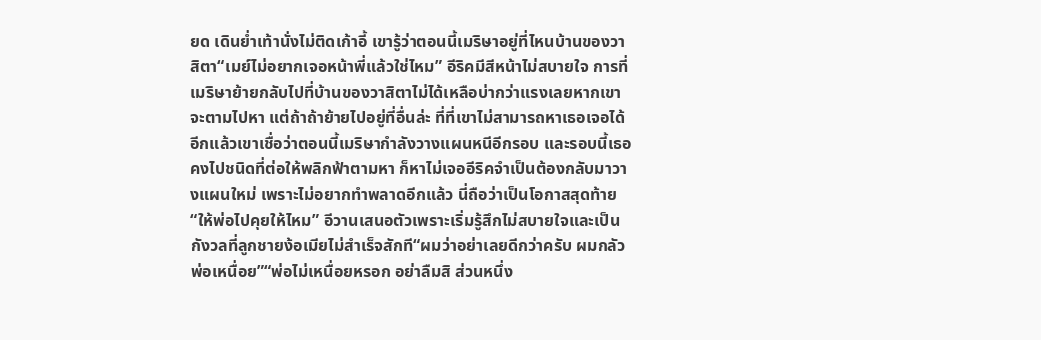ยด เดินย่ำเท้านั่งไม่ติดเก้าอี้ เขารู้ว่าตอนนี้เมริษาอยู่ที่ไหนบ้านของวาสิตา“เมย์ไม่อยากเจอหน้าพี่แล้วใช่ไหม” อีริคมีสีหน้าไม่สบายใจ การที่เมริษาย้ายกลับไปที่บ้านของวาสิตาไม่ได้เหลือบ่ากว่าแรงเลยหากเขาจะตามไปหา แต่ถ้าถ้าย้ายไปอยู่ที่อื่นล่ะ ที่ที่เขาไม่สามารถหาเธอเจอได้อีกแล้วเขาเชื่อว่าตอนนี้เมริษากำลังวางแผนหนีอีกรอบ และรอบนี้เธอคงไปชนิดที่ต่อให้พลิกฟ้าตามหา ก็หาไม่เจออีริคจำเป็นต้องกลับมาวางแผนใหม่ เพราะไม่อยากทำพลาดอีกแล้ว นี่ถือว่าเป็นโอกาสสุดท้าย“ให้พ่อไปคุยให้ไหม” อีวานเสนอตัวเพราะเริ่มรู้สึกไม่สบายใจและเป็นกังวลที่ลูกชายง้อเมียไม่สำเร็จสักที“ผมว่าอย่าเลยดีกว่าครับ ผมกลัวพ่อเหนื่อย”“พ่อไม่เหนื่อยหรอก อย่าลืมสิ ส่วนหนึ่ง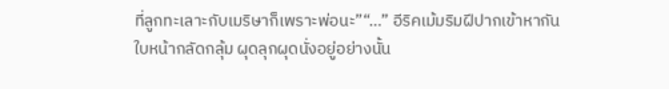ที่ลูกทะเลาะกับเมริษาก็เพราะพ่อนะ”“…” อีริคเม้มริมฝีปากเข้าหากัน ใบหน้ากลัดกลุ้ม ผุดลุกผุดนั่งอยู่อย่างนั้น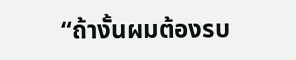“ถ้างั้นผมต้องรบ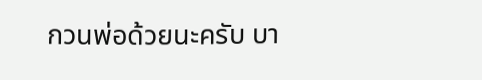กวนพ่อด้วยนะครับ บา